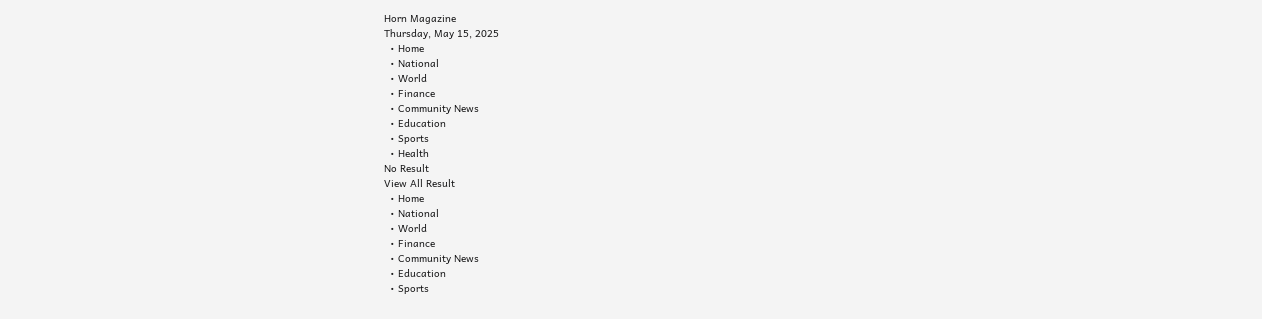Horn Magazine
Thursday, May 15, 2025
  • Home
  • National
  • World
  • Finance
  • Community News
  • Education
  • Sports
  • Health
No Result
View All Result
  • Home
  • National
  • World
  • Finance
  • Community News
  • Education
  • Sports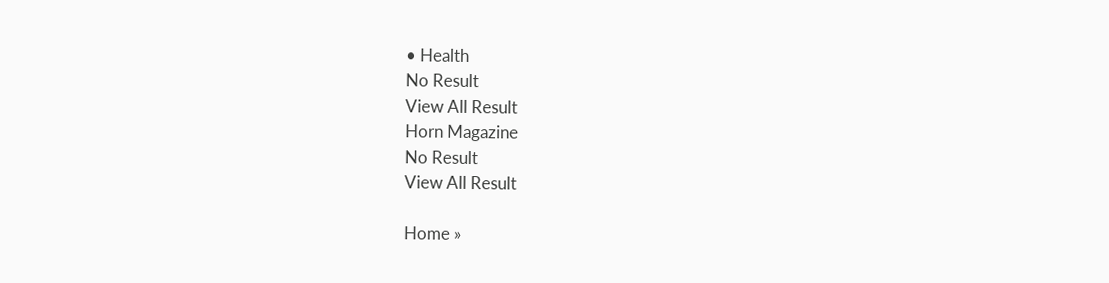• Health
No Result
View All Result
Horn Magazine
No Result
View All Result

Home »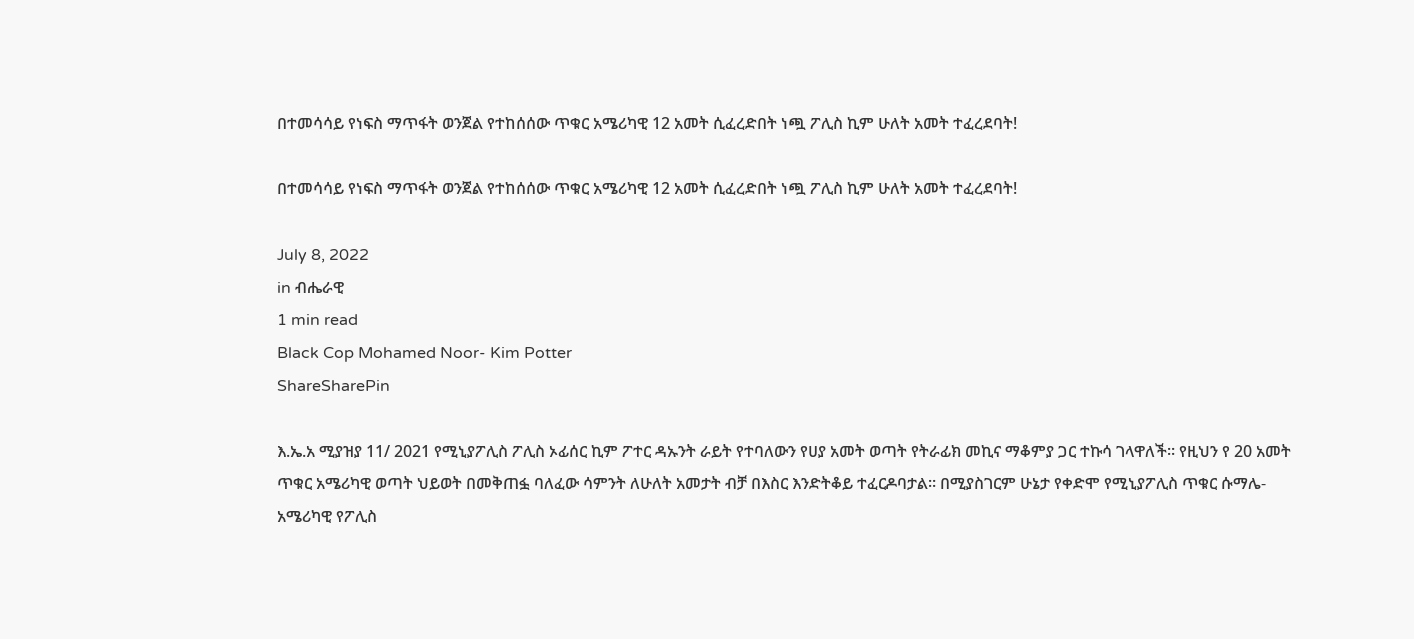በተመሳሳይ የነፍስ ማጥፋት ወንጀል የተከሰሰው ጥቁር አሜሪካዊ 12 አመት ሲፈረድበት ነጯ ፖሊስ ኪም ሁለት አመት ተፈረደባት!

በተመሳሳይ የነፍስ ማጥፋት ወንጀል የተከሰሰው ጥቁር አሜሪካዊ 12 አመት ሲፈረድበት ነጯ ፖሊስ ኪም ሁለት አመት ተፈረደባት!

July 8, 2022
in ብሔራዊ
1 min read
Black Cop Mohamed Noor- Kim Potter
ShareSharePin

እ.ኤ.አ ሚያዝያ 11/ 2021 የሚኒያፖሊስ ፖሊስ ኦፊሰር ኪም ፖተር ዳኡንት ራይት የተባለውን የሀያ አመት ወጣት የትራፊክ መኪና ማቆምያ ጋር ተኩሳ ገላዋለች። የዚህን የ 20 አመት ጥቁር አሜሪካዊ ወጣት ህይወት በመቅጠፏ ባለፈው ሳምንት ለሁለት አመታት ብቻ በእስር እንድትቆይ ተፈርዶባታል። በሚያስገርም ሁኔታ የቀድሞ የሚኒያፖሊስ ጥቁር ሱማሌ-አሜሪካዊ የፖሊስ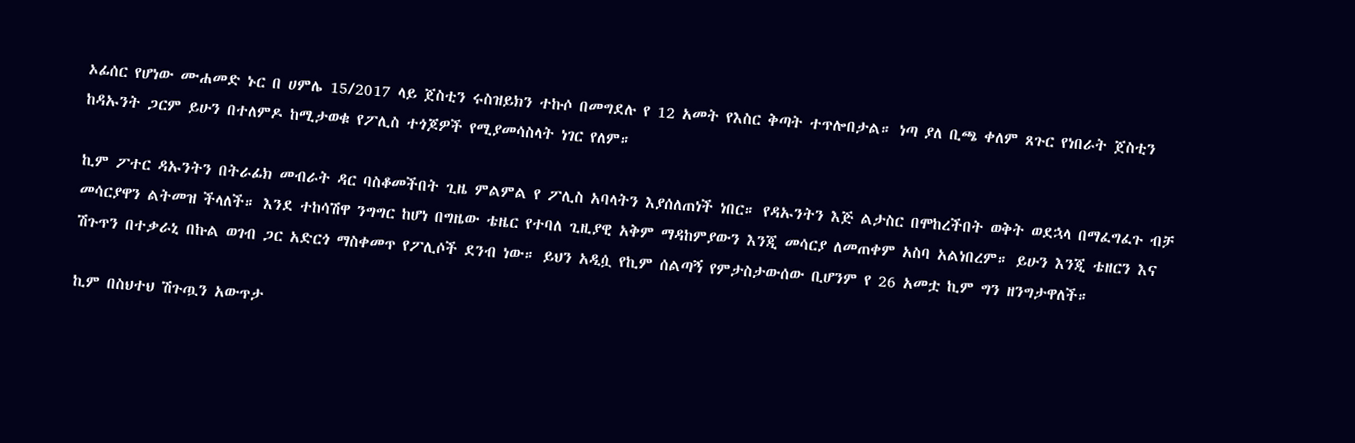ኦፊሰር የሆነው ሙሐመድ ኑር በ ሀምሌ 15/2017 ላይ ጀስቲን ሩስዝይክን ተኩሶ በመግደሉ የ 12 አመት የእስር ቅጣት ተጥሎበታል። ነጣ ያለ ቢጫ ቀለም ጸጉር የነበራት ጀስቲን ከዳኡንት ጋርም ይሁን በተለምዶ ከሚታወቁ የፖሊስ ተጎጆዎች የሚያመሳስላት ነገር የለም።

ኪም ፖተር ዳኡንትን በትራፊክ መብራት ዳር ባስቆመችበት ጊዜ ምልምል የ ፖሊስ አባላትን እያሰለጠነች ነበር። የዳኡንትን እጅ ልታስር በሞከረችበት ወቅት ወደኋላ በማፈግፈጉ ብቻ መሳርያዋን ልትመዝ ችላለች። እንደ ተከሳሽዋ ንግግር ከሆነ በግዜው ቴዜር የተባለ ጊዚያዊ አቅም ማዳከምያውን እንጂ መሳርያ ለመጠቀም አስባ አልነበረም። ይሁን እንጂ ቴዘርን እና ሽጉጥን በተቃራኒ በኩል ወገብ ጋር አድርጎ ማስቀመጥ የፖሊሶች ደንብ ነው። ይህን አዲሷ የኪም ሰልጣኝ የምታስታውሰው ቢሆንም የ 26 አመቷ ኪም ግን ዘንግታዋለች።

ኪም በስህተህ ሽጉጧን አውጥታ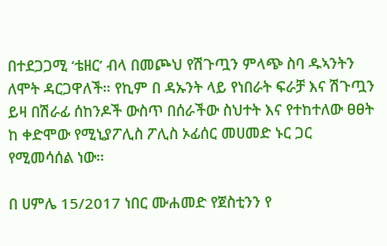በተደጋጋሚ ‘ቴዘር’ ብላ በመጮህ የሽጉጧን ምላጭ ስባ ዱኣንትን ለሞት ዳርጋዋለች። የኪም በ ዳኡንት ላይ የነበራት ፍራቻ እና ሽጉጧን ይዛ በሽራፊ ሰከንዶች ውስጥ በሰራችው ስህተት እና የተከተለው ፀፀት ከ ቀድሞው የሚኒያፖሊስ ፖሊስ ኦፊሰር መሀመድ ኑር ጋር የሚመሳሰል ነው።

በ ሀምሌ 15/2017 ነበር ሙሐመድ የጀስቲንን የ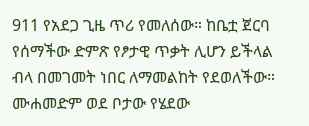911 የአደጋ ጊዜ ጥሪ የመለሰው። ከቤቷ ጀርባ የሰማችው ድምጽ የፆታዊ ጥቃት ሊሆን ይችላል ብላ በመገመት ነበር ለማመልከት የደወለችው። ሙሐመድም ወደ ቦታው የሄደው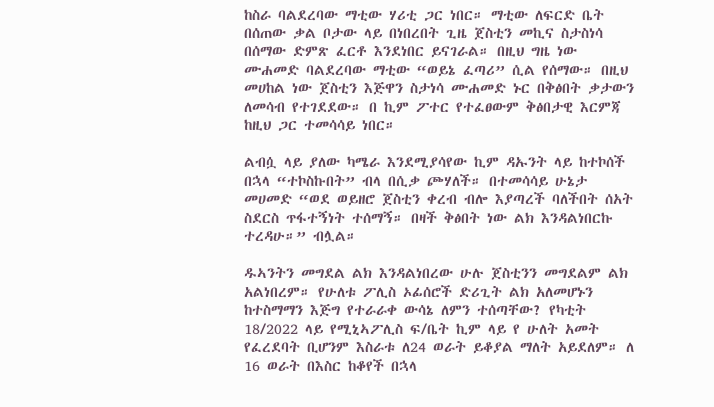ከስራ ባልደረባው ማቲው ሃሪቲ ጋር ነበር። ማቲው ለፍርድ ቤት በሰጠው ቃል ቦታው ላይ በነበረበት ጊዜ ጀስቲን መኪና ስታስነሳ በሰማው ድምጽ ፈርቶ እንደነበር ይናገራል። በዚህ ግዜ ነው ሙሐመድ ባልደረባው ማቲው “ወይኔ ፈጣሪ” ሲል የሰማው። በዚህ መሀከል ነው ጀስቲን እጅዋን ስታነሳ ሙሐመድ ኑር በቅፅበት ቃታውን ለመሳብ የተገደደው። በ ኪም ፖተር የተፈፀውም ቅፅበታዊ እርምጃ ከዚህ ጋር ተመሳሳይ ነበር።

ልብሷ ላይ ያለው ካሜራ እንደሚያሳየው ኪም ዳኡንት ላይ ከተኮሰች በኋላ “ተኮስኩበት” ብላ በሲቃ ጮሃለች። በተመሳሳይ ሁኔታ መሀመድ “ወደ ወይዘሮ ጀስቲን ቀረብ ብሎ እያጣረች ባለችበት ሰአት ስደርስ ጥፋተኝነት ተሰማኝ። በዛች ቅፅበት ነው ልክ እንዳልነበርኩ ተረዳሁ።” ብሏል።

ዱኣንትን መግደል ልክ እንዳልነበረው ሁሉ ጀስቲንን መግደልም ልክ አልነበረም። የሁለቱ ፖሊስ ኦፊሰሮች ድሪጊት ልክ አለመሆኑን ከተስማማን እጅግ የተራራቀ ውሳኔ ለምን ተሰጣቸው? የካቲት 18/2022 ላይ የሚኒኣፖሊስ ፍ/ቤት ኪም ላይ የ ሁለት አመት የፈረደባት ቢሆንም እስራቱ ለ24 ወራት ይቆያል ማለት አይደለም። ለ 16 ወራት በእስር ከቆየች በኋላ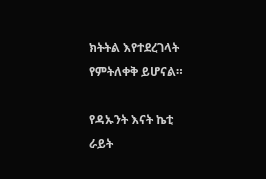ክትትል እየተደረገላት የምትለቀቅ ይሆናል።

የዳኡንት እናት ኬቲ ራይት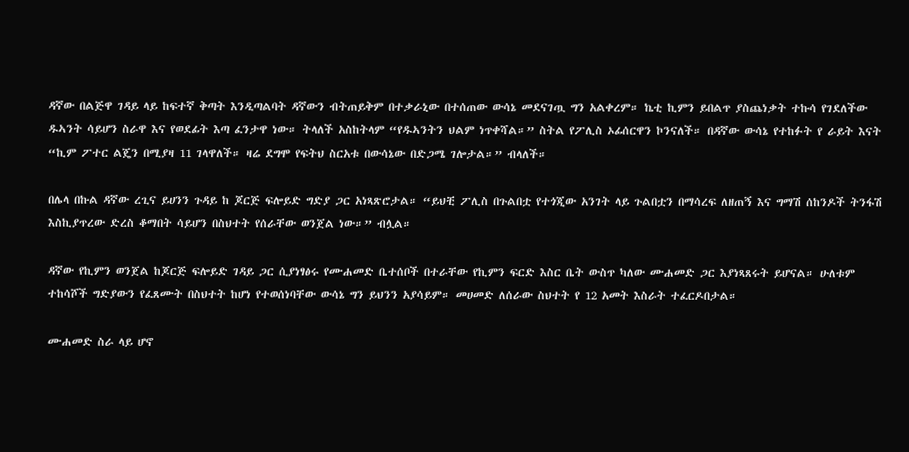ዳኛው በልጅዋ ገዳይ ላይ ከፍተኛ ቅጣት እንዲጣልባት ዳኛውን ብትጠይቅም በተቃራኒው በተሰጠው ውሳኔ መደናገጧ ግን አልቀረም። ኬቲ ኪምን ይበልጥ ያስጨነቃት ተኩሳ የገደለችው ዱኣንት ሳይሆን ስራዋ እና የወደፊት እጣ ፈንታዋ ነው። ትላለች አስከትላም “የዱኣንትን ህልም ነጥቀሻል።” ስትል የፖሊስ ኦፊሰርዋን ኮንናለች። በዳኛው ውሳኔ የተከፉት የ ራይት እናት “ኪም ፖተር ልጄን በሚያዛ 11 ገላዋለች። ዛሬ ደግሞ የፍትህ ስርአቱ በውሳኔው በድጋሜ ገሎታል።” ብላለች።

በሌላ በኩል ዳኛው ረጊና ይሀንን ጉዳይ ከ ጆርጅ ፍሎይድ ግድያ ጋር አነጻጽሮታል። “ይህቺ ፖሊስ በጉልበቷ የተጎጂው አንገት ላይ ጉልበቷን በማሳረፍ ለዘጠኝ እና ግማሽ ሰከንዶች ትንፋሽ እስኪያጥረው ድረስ ቆማበት ሳይሆን በስህተት የሰራቸው ወንጀል ነው።” ብሏል።

ዳኛው የኪምን ወንጀል ከጆርጅ ፍሎይድ ገዳይ ጋር ሲያነፃፅሩ የሙሐመድ ቤተሰቦች በተራቸው የኪምን ፍርድ እስር ቤት ውስጥ ካለው ሙሐመድ ጋር እያነጻጸሩት ይሆናል። ሁለቱም ተከሳሾች ግድያውን የፈጸሙት በስህተት ከሆነ የተወሰነባቸው ውሳኔ ግን ይህንን አያሳይም። መሀመድ ለሰራው ስህተት የ 12 አመት እስራት ተፈርዶበታል።

ሙሐመድ ስራ ላይ ሆኖ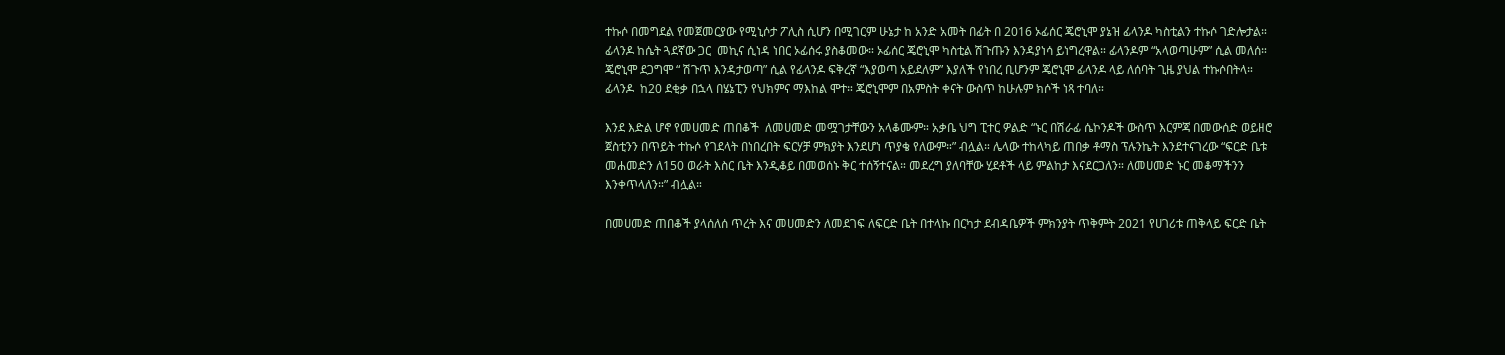ተኩሶ በመግደል የመጀመርያው የሚኒሶታ ፖሊስ ሲሆን በሚገርም ሁኔታ ከ አንድ አመት በፊት በ 2016 ኦፊሰር ጄሮኒሞ ያኔዝ ፊላንዶ ካስቲልን ተኩሶ ገድሎታል። ፊላንዶ ከሴት ጓደኛው ጋር  መኪና ሲነዳ ነበር ኦፊሰሩ ያስቆመው። ኦፊሰር ጄሮኒሞ ካስቲል ሽጉጡን እንዳያነሳ ይነግረዋል። ፊላንዶም “አላወጣሁም” ሲል መለሰ። ጄሮኒሞ ደጋግሞ “ ሽጉጥ እንዳታወጣ” ሲል የፊላንዶ ፍቅረኛ “እያወጣ አይደለም” እያለች የነበረ ቢሆንም ጄሮኒሞ ፊላንዶ ላይ ለሰባት ጊዜ ያህል ተኩሶበትላ። ፊላንዶ  ከ20 ደቂቃ በኋላ በሄኔፒን የህክምና ማእከል ሞተ። ጄሮኒሞም በአምስት ቀናት ውስጥ ከሁሉም ክሶች ነጻ ተባለ።

እንደ እድል ሆኖ የመሀመድ ጠበቆች  ለመሀመድ መሟገታቸውን አላቆሙም። አቃቤ ህግ ፒተር ዎልድ “ኑር በሽራፊ ሴኮንዶች ውስጥ እርምጃ በመውሰድ ወይዘሮ ጀስቲንን በጥይት ተኩሶ የገደላት በነበረበት ፍርሃቻ ምክያት እንደሆነ ጥያቄ የለውም።” ብሏል። ሌላው ተከላካይ ጠበቃ ቶማስ ፕሉንኬት እንደተናገረው “ፍርድ ቤቱ መሐመድን ለ150 ወራት እስር ቤት እንዲቆይ በመወሰኑ ቅር ተሰኝተናል። መደረግ ያለባቸው ሂደቶች ላይ ምልከታ እናደርጋለን። ለመሀመድ ኑር መቆማችንን እንቀጥላለን።” ብሏል።

በመሀመድ ጠበቆች ያላሰለሰ ጥረት እና መሀመድን ለመደገፍ ለፍርድ ቤት በተላኩ በርካታ ደብዳቤዎች ምክንያት ጥቅምት 2021 የሀገሪቱ ጠቅላይ ፍርድ ቤት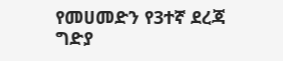የመሀመድን የ3ተኛ ደረጃ ግድያ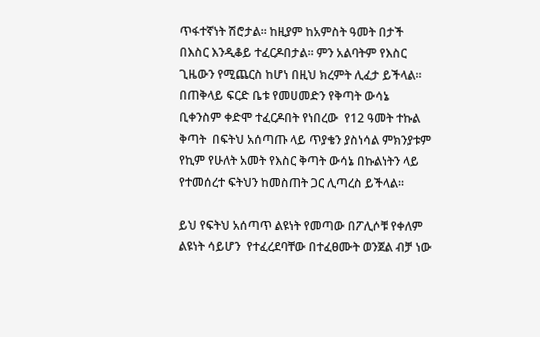ጥፋተኛነት ሽሮታል። ከዚያም ከአምስት ዓመት በታች በእስር እንዲቆይ ተፈርዶበታል። ምን አልባትም የእስር ጊዜውን የሚጨርስ ከሆነ በዚህ ክረምት ሊፈታ ይችላል። በጠቅላይ ፍርድ ቤቱ የመሀመድን የቅጣት ውሳኔ ቢቀንስም ቀድሞ ተፈርዶበት የነበረው  የ12 ዓመት ተኩል ቅጣት  በፍትህ አሰጣጡ ላይ ጥያቄን ያስነሳል ምክንያቱም የኪም የሁለት አመት የእስር ቅጣት ውሳኔ በኩልነትን ላይ የተመሰረተ ፍትህን ከመስጠት ጋር ሊጣረስ ይችላል።

ይህ የፍትህ አሰጣጥ ልዩነት የመጣው በፖሊሶቹ የቀለም ልዩነት ሳይሆን  የተፈረደባቸው በተፈፀሙት ወንጀል ብቻ ነው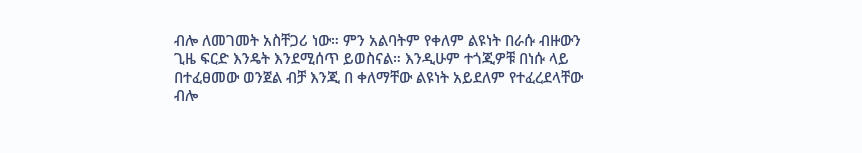ብሎ ለመገመት አስቸጋሪ ነው። ምን አልባትም የቀለም ልዩነት በራሱ ብዙውን ጊዜ ፍርድ እንዴት እንደሚሰጥ ይወስናል። እንዲሁም ተጎጂዎቹ በነሱ ላይ በተፈፀመው ወንጀል ብቻ እንጂ በ ቀለማቸው ልዩነት አይደለም የተፈረደላቸው ብሎ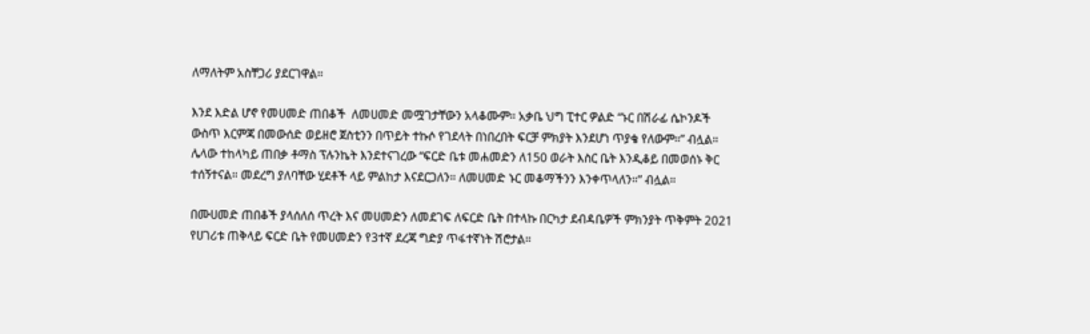ለማለትም አስቸጋሪ ያደርገዋል።

እንደ እድል ሆኖ የመሀመድ ጠበቆች  ለመሀመድ መሟገታቸውን አላቆሙም። አቃቤ ህግ ፒተር ዎልድ “ኑር በሽራፊ ሴኮንዶች ውስጥ እርምጃ በመውሰድ ወይዘሮ ጀስቲንን በጥይት ተኩሶ የገደላት በነበረበት ፍርቻ ምክያት እንደሆነ ጥያቄ የለውም።” ብሏል። ሌላው ተከላካይ ጠበቃ ቶማስ ፕሉንኬት እንደተናገረው “ፍርድ ቤቱ መሐመድን ለ150 ወራት እስር ቤት እንዲቆይ በመወሰኑ ቅር ተሰኝተናል። መደረግ ያለባቸው ሂደቶች ላይ ምልከታ እናደርጋለን። ለመሀመድ ኑር መቆማችንን እንቀጥላለን።” ብሏል።

በሙሀመድ ጠበቆች ያላሰለሰ ጥረት እና መሀመድን ለመደገፍ ለፍርድ ቤት በተላኩ በርካታ ደብዳቤዎች ምክንያት ጥቅምት 2021 የሀገሪቱ ጠቅላይ ፍርድ ቤት የመሀመድን የ3ተኛ ደረጃ ግድያ ጥፋተኛነት ሽሮታል።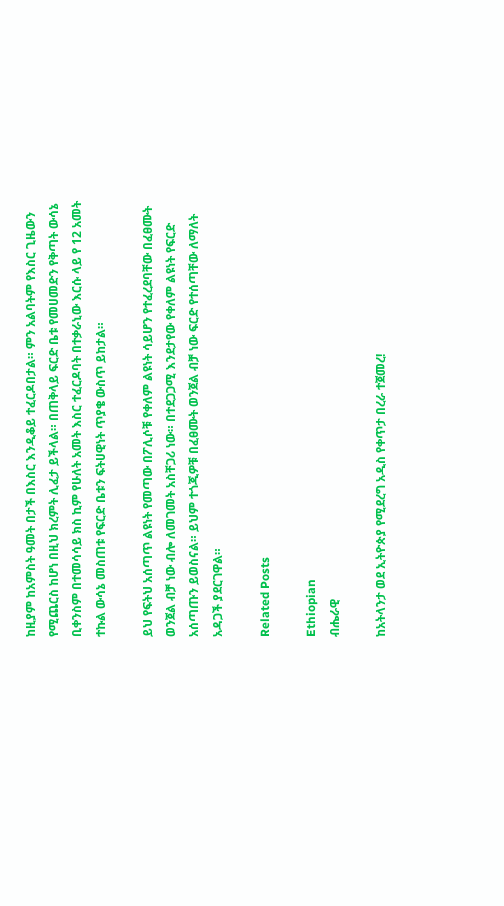ከዚያም ከአምስት ዓመት በታች በእስር እንዲቆይ ተፈርዶበታል። ምን አልባትም የእስር ጊዜውን የሚጨርስ ከሆነ በዚህ ክረምት ሊፈታ ይችላል። በጠቅላይ ፍርድ ቤቱ የመሀመድን የቅጣት ውሳኔ ቢቀንስም በተመሳሳይ ክስ ኪም የሁለት አመት እስር ተፈርዶባት በተቃራኒው እርሱ ላይ የ 12 አመት ተኩል ውሳኔ መስጠቱ የፍርድ ቤቱን ፍትሀዊነት ጥያቄ ውስጥ ይከታል።

ይህ የፍትህ አሰጣጥ ልዩነት የመጣው በፖሊሶቹ የቀለም ልዩነት ሳይሆን የተፈረደባቸው በፈፀሙት ወንጀል ብቻ ነው ብሎ ለመገመት አስቸጋሪ ነው። በተደጋጋሚ እንደታየው የቀለም ልዩነት የፍርድ አሰጣጡን ይወስናል። ይህም ተጎጂዎቹ በፈፀሙት ወንጀል ብቻ ነው ፍርድ የተሰጣቸው ለማለት አዳጋች ያደርገዋል።

Related Posts

Ethiopian
ብሔራዊ

ከአትላንታ ወደ ኢትዮጵያ የሚደረግ አዲስ የቀጥታ በረራ ተጀመረ!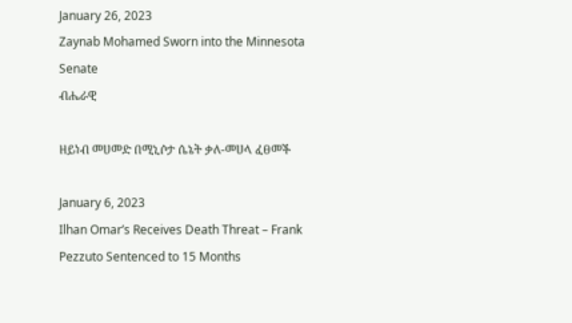January 26, 2023
Zaynab Mohamed Sworn into the Minnesota Senate
ብሔራዊ

ዘይነብ መሀመድ በሚኒሶታ ሴኔት ቃለ-መሀላ ፈፀመች

January 6, 2023
Ilhan Omar’s Receives Death Threat – Frank Pezzuto Sentenced to 15 Months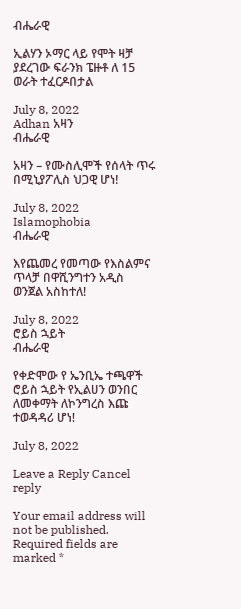ብሔራዊ

ኢልሃን ኦማር ላይ የሞት ዛቻ ያደረገው ፍራንክ ፔዙቶ ለ 15 ወራት ተፈርዶበታል

July 8, 2022
Adhan አዛን
ብሔራዊ

አዛን – የሙስሊሞች የሰላት ጥሩ በሚኒያፖሊስ ህጋዊ ሆነ!

July 8, 2022
Islamophobia
ብሔራዊ

እየጨመረ የመጣው የእስልምና ጥላቻ በዋሺንግተን አዲስ ወንጀል አስከተለ!

July 8, 2022
ሮይስ ኋይት
ብሔራዊ

የቀድሞው የ ኤንቢኤ ተጫዋች ሮይስ ኋይት የኢልሀን ወንበር ለመቀማት ለኮንግረስ እጩ ተወዳዳሪ ሆነ!

July 8, 2022

Leave a Reply Cancel reply

Your email address will not be published. Required fields are marked *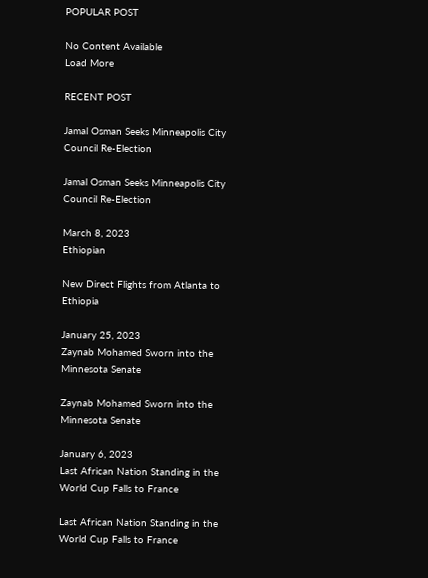POPULAR POST

No Content Available
Load More

RECENT POST

Jamal Osman Seeks Minneapolis City Council Re-Election

Jamal Osman Seeks Minneapolis City Council Re-Election

March 8, 2023
Ethiopian

New Direct Flights from Atlanta to Ethiopia

January 25, 2023
Zaynab Mohamed Sworn into the Minnesota Senate

Zaynab Mohamed Sworn into the Minnesota Senate

January 6, 2023
Last African Nation Standing in the World Cup Falls to France

Last African Nation Standing in the World Cup Falls to France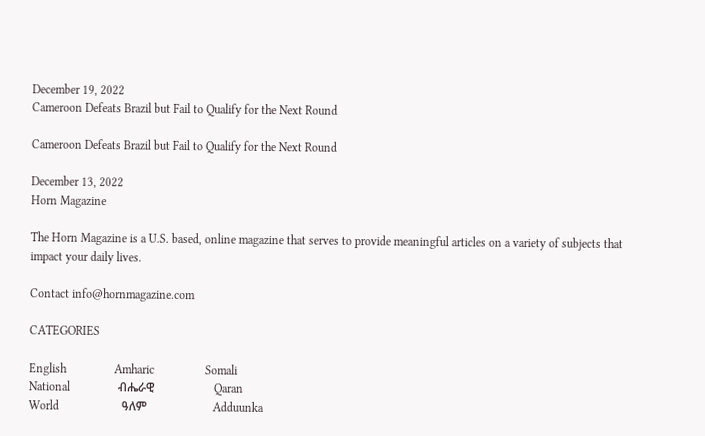December 19, 2022
Cameroon Defeats Brazil but Fail to Qualify for the Next Round

Cameroon Defeats Brazil but Fail to Qualify for the Next Round

December 13, 2022
Horn Magazine

The Horn Magazine is a U.S. based, online magazine that serves to provide meaningful articles on a variety of subjects that impact your daily lives.

Contact info@hornmagazine.com

CATEGORIES

English                Amharic                 Somali
National                ብሔራዊ                    Qaran
World                     ዓለም                      Adduunka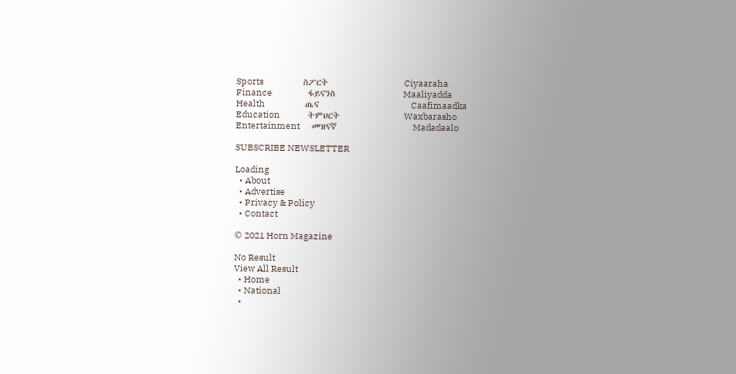Sports                    ስፖርት                   Ciyaaraha
Finance                  ፋይናንስ                 Maaliyadda
Health                    ጤና                       Caafimaadka
Education              ትምህርት                Waxbarasho
Entertainment      መዝናኛ                   Madadaalo

SUBSCRIBE NEWSLETTER

Loading
  • About
  • Advertise
  • Privacy & Policy
  • Contact

© 2021 Horn Magazine

No Result
View All Result
  • Home
  • National
  •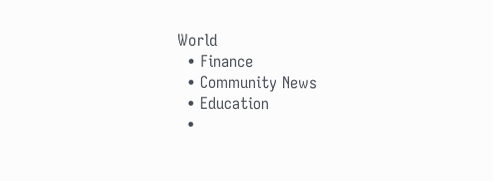World
  • Finance
  • Community News
  • Education
  •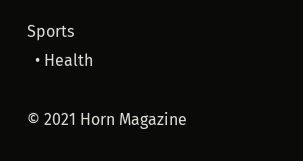Sports
  • Health

© 2021 Horn Magazine